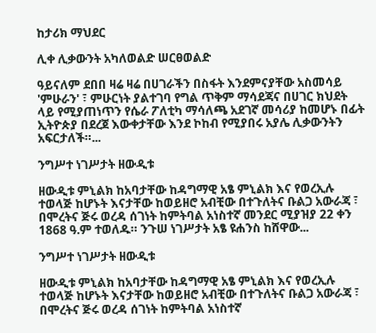ከታሪክ ማህደር

ሊቀ ሊቃውንት አካለወልድ ሠርፀወልድ

ዓይናለም ደበበ ዛሬ ዛሬ በሀገራችን በስፋት እንደምናያቸው አስመሳይ 'ምሁራን' ፣ ምሁርነት ያልተገባ የግል ጥቅም ማሳደጃና በሀገር ክህደት ላይ የሚያጠነጥን የሴራ ፖለቲካ ማሳለጫ አደገኛ መሳሪያ ከመሆኑ በፊት ኢትዮጵያ በደረጀ እውቀታቸው እንደ ኮከብ የሚያበሩ አያሌ ሊቃውንትን አፍርታለች።...

ንግሥተ ነገሥታት ዘውዲቱ

ዘውዲቱ ምኒልክ ከአባታቸው ከዳግማዊ አፄ ምኒልክ እና የወረኢሉ ተወላጅ ከሆኑት እናታቸው ከወይዘሮ አብቺው በተጉለትና ቡልጋ አውራጃ ፣ በሞረትና ጅሩ ወረዳ ሰገነት ከምትባል አነስተኛ መንደር ሚያዝያ 22 ቀን 1868 ዓ.ም ተወለዱ። ንጉሠ ነገሥታት አፄ ዩሐንስ ከሸዋው...

ንግሥተ ነገሥታት ዘውዲቱ

ዘውዲቱ ምኒልክ ከአባታቸው ከዳግማዊ አፄ ምኒልክ እና የወረኢሉ ተወላጅ ከሆኑት እናታቸው ከወይዘሮ አብቺው በተጉለትና ቡልጋ አውራጃ ፣ በሞረትና ጅሩ ወረዳ ሰገነት ከምትባል አነስተኛ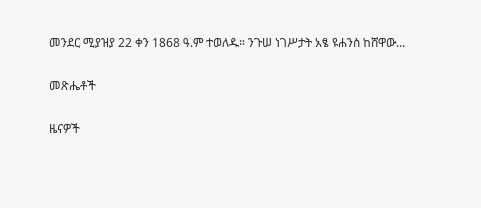መንደር ሚያዝያ 22 ቀን 1868 ዓ.ም ተወለዱ። ንጉሠ ነገሥታት አፄ ዩሐንስ ከሸዋው...

መጽሔቶች

ዜናዎች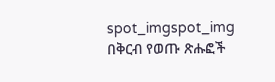spot_imgspot_img
በቅርብ የወጡ ጽሑፎች